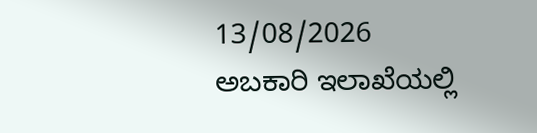13/08/2026
ಅಬಕಾರಿ ಇಲಾಖೆಯಲ್ಲಿ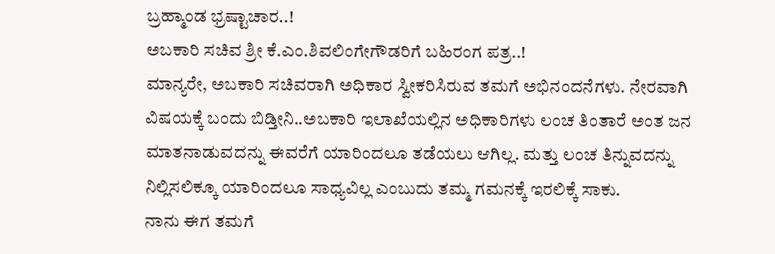ಬ್ರಹ್ಮಾಂಡ ಭ್ರಷ್ಟಾಚಾರ..!
ಅಬಕಾರಿ ಸಚಿವ ಶ್ರೀ ಕೆ.ಎಂ.ಶಿವಲಿಂಗೇಗೌಡರಿಗೆ ಬಹಿರಂಗ ಪತ್ರ..!
ಮಾನ್ಯರೇ, ಅಬಕಾರಿ ಸಚಿವರಾಗಿ ಅಧಿಕಾರ ಸ್ವೀಕರಿಸಿರುವ ತಮಗೆ ಅಭಿನಂದನೆಗಳು. ನೇರವಾಗಿ ವಿಷಯಕ್ಕೆ ಬಂದು ಬಿಡ್ತೀನಿ..ಅಬಕಾರಿ ಇಲಾಖೆಯಲ್ಲಿನ ಅಧಿಕಾರಿಗಳು ಲಂಚ ತಿಂತಾರೆ ಅಂತ ಜನ ಮಾತನಾಡುವದನ್ನು ಈವರೆಗೆ ಯಾರಿಂದಲೂ ತಡೆಯಲು ಆಗಿಲ್ಲ. ಮತ್ತು ಲಂಚ ತಿನ್ನುವದನ್ನು ನಿಲ್ಲಿಸಲಿಕ್ಕೂ ಯಾರಿಂದಲೂ ಸಾಧ್ಯವಿಲ್ಲ ಎಂಬುದು ತಮ್ಮ ಗಮನಕ್ಕೆ ಇರಲಿಕ್ಕೆ ಸಾಕು.
ನಾನು ಈಗ ತಮಗೆ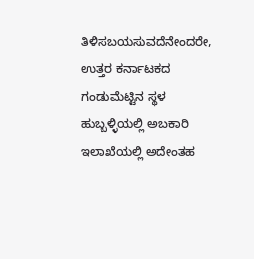ತಿಳಿಸಬಯಸುವದೆನೇಂದರೇ, ಉತ್ತರ ಕರ್ನಾಟಕದ ಗಂಡುಮೆಟ್ಟಿನ ಸ್ಥಳ ಹುಬ್ಬಳ್ಳಿಯಲ್ಲಿ ಅಬಕಾರಿ ಇಲಾಖೆಯಲ್ಲಿ ಅದೇಂತಹ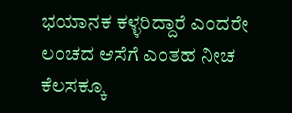ಭಯಾನಕ ಕಳ್ಳರಿದ್ದಾರೆ ಎಂದರೇ ಲಂಚದ ಆಸೆಗೆ ಎಂತಹ ನೀಚ ಕೆಲಸಕ್ಕೂ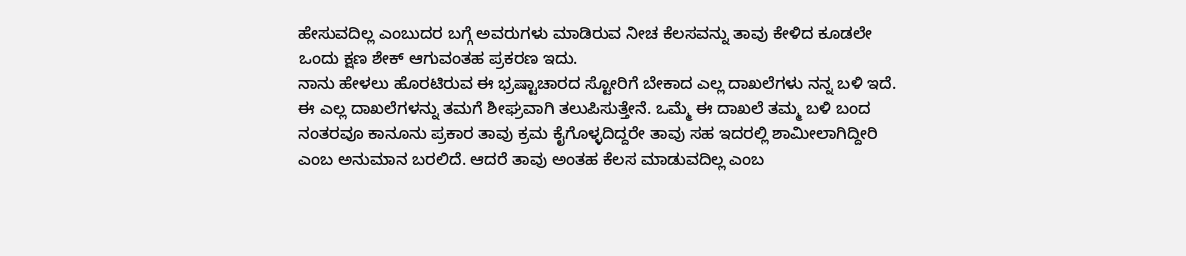ಹೇಸುವದಿಲ್ಲ ಎಂಬುದರ ಬಗ್ಗೆ ಅವರುಗಳು ಮಾಡಿರುವ ನೀಚ ಕೆಲಸವನ್ನು ತಾವು ಕೇಳಿದ ಕೂಡಲೇ ಒಂದು ಕ್ಷಣ ಶೇಕ್ ಆಗುವಂತಹ ಪ್ರಕರಣ ಇದು.
ನಾನು ಹೇಳಲು ಹೊರಟಿರುವ ಈ ಭ್ರಷ್ಟಾಚಾರದ ಸ್ಟೋರಿಗೆ ಬೇಕಾದ ಎಲ್ಲ ದಾಖಲೆಗಳು ನನ್ನ ಬಳಿ ಇದೆ. ಈ ಎಲ್ಲ ದಾಖಲೆಗಳನ್ನು ತಮಗೆ ಶೀಘ್ರವಾಗಿ ತಲುಪಿಸುತ್ತೇನೆ. ಒಮ್ಮೆ ಈ ದಾಖಲೆ ತಮ್ಮ ಬಳಿ ಬಂದ ನಂತರವೂ ಕಾನೂನು ಪ್ರಕಾರ ತಾವು ಕ್ರಮ ಕೈಗೊಳ್ಳದಿದ್ದರೇ ತಾವು ಸಹ ಇದರಲ್ಲಿ ಶಾಮೀಲಾಗಿದ್ದೀರಿ ಎಂಬ ಅನುಮಾನ ಬರಲಿದೆ. ಆದರೆ ತಾವು ಅಂತಹ ಕೆಲಸ ಮಾಡುವದಿಲ್ಲ ಎಂಬ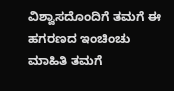ವಿಶ್ವಾಸದೊಂದಿಗೆ ತಮಗೆ ಈ ಹಗರಣದ ಇಂಚಿಂಚು ಮಾಹಿತಿ ತಮಗೆ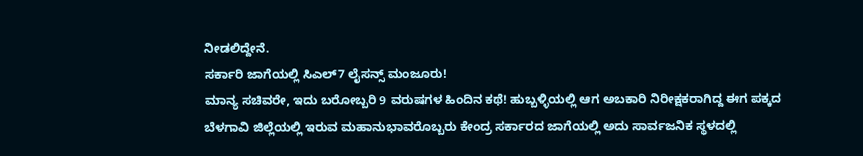ನೀಡಲಿದ್ದೇನೆ.
ಸರ್ಕಾರಿ ಜಾಗೆಯಲ್ಲಿ ಸಿಎಲ್7 ಲೈಸನ್ಸ್ ಮಂಜೂರು!
ಮಾನ್ಯ ಸಚಿವರೇ, ಇದು ಬರೋಬ್ಬರಿ 9 ವರುಷಗಳ ಹಿಂದಿನ ಕಥೆ! ಹುಬ್ಬಳ್ಳಿಯಲ್ಲಿ ಆಗ ಅಬಕಾರಿ ನಿರೀಕ್ಷಕರಾಗಿದ್ದ ಈಗ ಪಕ್ಕದ ಬೆಳಗಾವಿ ಜಿಲ್ಲೆಯಲ್ಲಿ ಇರುವ ಮಹಾನುಭಾವರೊಬ್ಬರು ಕೇಂದ್ರ ಸರ್ಕಾರದ ಜಾಗೆಯಲ್ಲಿ ಅದು ಸಾರ್ವಜನಿಕ ಸ್ಥಳದಲ್ಲಿ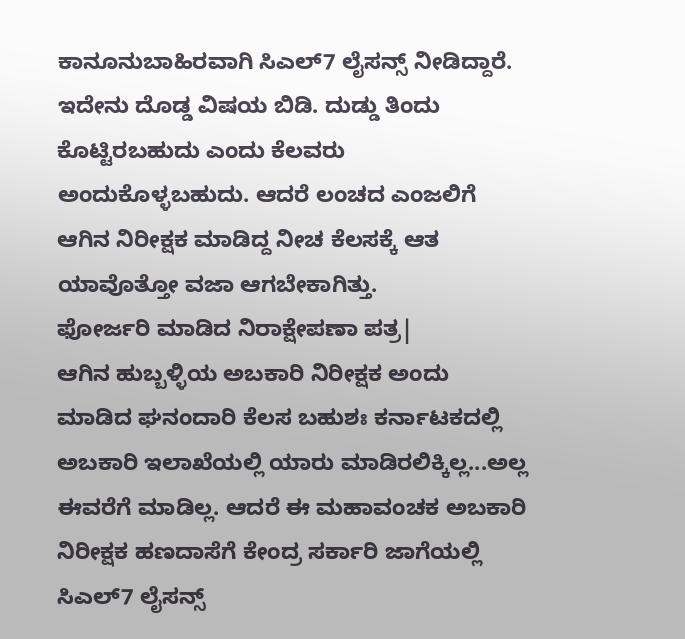ಕಾನೂನುಬಾಹಿರವಾಗಿ ಸಿಎಲ್7 ಲೈಸನ್ಸ್ ನೀಡಿದ್ದಾರೆ. ಇದೇನು ದೊಡ್ಡ ವಿಷಯ ಬಿಡಿ. ದುಡ್ಡು ತಿಂದು ಕೊಟ್ಟಿರಬಹುದು ಎಂದು ಕೆಲವರು ಅಂದುಕೊಳ್ಳಬಹುದು. ಆದರೆ ಲಂಚದ ಎಂಜಲಿಗೆ ಆಗಿನ ನಿರೀಕ್ಷಕ ಮಾಡಿದ್ದ ನೀಚ ಕೆಲಸಕ್ಕೆ ಆತ ಯಾವೊತ್ತೋ ವಜಾ ಆಗಬೇಕಾಗಿತ್ತು.
ಫೋರ್ಜರಿ ಮಾಡಿದ ನಿರಾಕ್ಷೇಪಣಾ ಪತ್ರ|
ಆಗಿನ ಹುಬ್ಬಳ್ಳಿಯ ಅಬಕಾರಿ ನಿರೀಕ್ಷಕ ಅಂದು ಮಾಡಿದ ಘನಂದಾರಿ ಕೆಲಸ ಬಹುಶಃ ಕರ್ನಾಟಕದಲ್ಲಿ ಅಬಕಾರಿ ಇಲಾಖೆಯಲ್ಲಿ ಯಾರು ಮಾಡಿರಲಿಕ್ಕಿಲ್ಲ...ಅಲ್ಲ ಈವರೆಗೆ ಮಾಡಿಲ್ಲ. ಆದರೆ ಈ ಮಹಾವಂಚಕ ಅಬಕಾರಿ ನಿರೀಕ್ಷಕ ಹಣದಾಸೆಗೆ ಕೇಂದ್ರ ಸರ್ಕಾರಿ ಜಾಗೆಯಲ್ಲಿ ಸಿಎಲ್7 ಲೈಸನ್ಸ್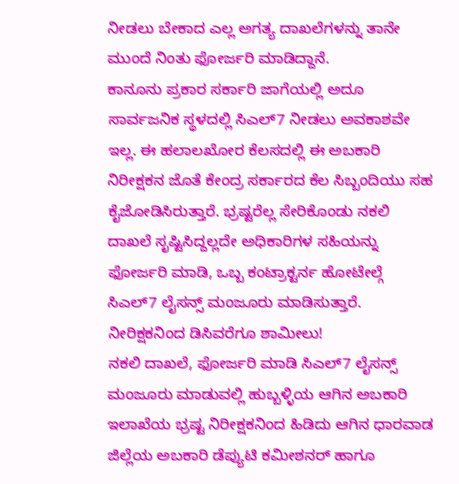ನೀಡಲು ಬೇಕಾದ ಎಲ್ಲ ಅಗತ್ಯ ದಾಖಲೆಗಳನ್ನು ತಾನೇ ಮುಂದೆ ನಿಂತು ಫೋರ್ಜರಿ ಮಾಡಿದ್ದಾನೆ.
ಕಾನೂನು ಪ್ರಕಾರ ಸರ್ಕಾರಿ ಜಾಗೆಯಲ್ಲಿ ಅದೂ ಸಾರ್ವಜನಿಕ ಸ್ಥಳದಲ್ಲಿ ಸಿಎಲ್7 ನೀಡಲು ಅವಕಾಶವೇ ಇಲ್ಲ. ಈ ಹಲಾಲಖೋರ ಕೆಲಸದಲ್ಲಿ ಈ ಅಬಕಾರಿ ನಿರೀಕ್ಷಕನ ಜೊತೆ ಕೇಂದ್ರ ಸರ್ಕಾರದ ಕೆಲ ಸಿಬ್ಬಂದಿಯು ಸಹ ಕೈಜೋಡಿಸಿರುತ್ತಾರೆ. ಭ್ರಷ್ಟರೆಲ್ಲ ಸೇರಿಕೊಂಡು ನಕಲಿ ದಾಖಲೆ ಸೃಷ್ಟಿಸಿದ್ದಲ್ಲದೇ ಅಧಿಕಾರಿಗಳ ಸಹಿಯನ್ನು ಫೋರ್ಜರಿ ಮಾಡಿ, ಒಬ್ಬ ಕಂಟ್ರಾಕ್ಟರ್ನ ಹೋಟೇಲ್ಗೆ ಸಿಎಲ್7 ಲೈಸನ್ಸ್ ಮಂಜೂರು ಮಾಡಿಸುತ್ತಾರೆ.
ನೀರಿಕ್ಷಕನಿಂದ ಡಿಸಿವರೆಗೂ ಶಾಮೀಲು!
ನಕಲಿ ದಾಖಲೆ, ಫೋರ್ಜರಿ ಮಾಡಿ ಸಿಎಲ್7 ಲೈಸನ್ಸ್ ಮಂಜೂರು ಮಾಡುವಲ್ಲಿ ಹುಬ್ಬಳ್ಳಿಯ ಆಗಿನ ಅಬಕಾರಿ ಇಲಾಖೆಯ ಭ್ರಷ್ಟ ನಿರೀಕ್ಷಕನಿಂದ ಹಿಡಿದು ಆಗಿನ ಧಾರವಾಡ ಜಿಲ್ಲೆಯ ಅಬಕಾರಿ ಡೆಪ್ಯುಟಿ ಕಮೀಶನರ್ ಹಾಗೂ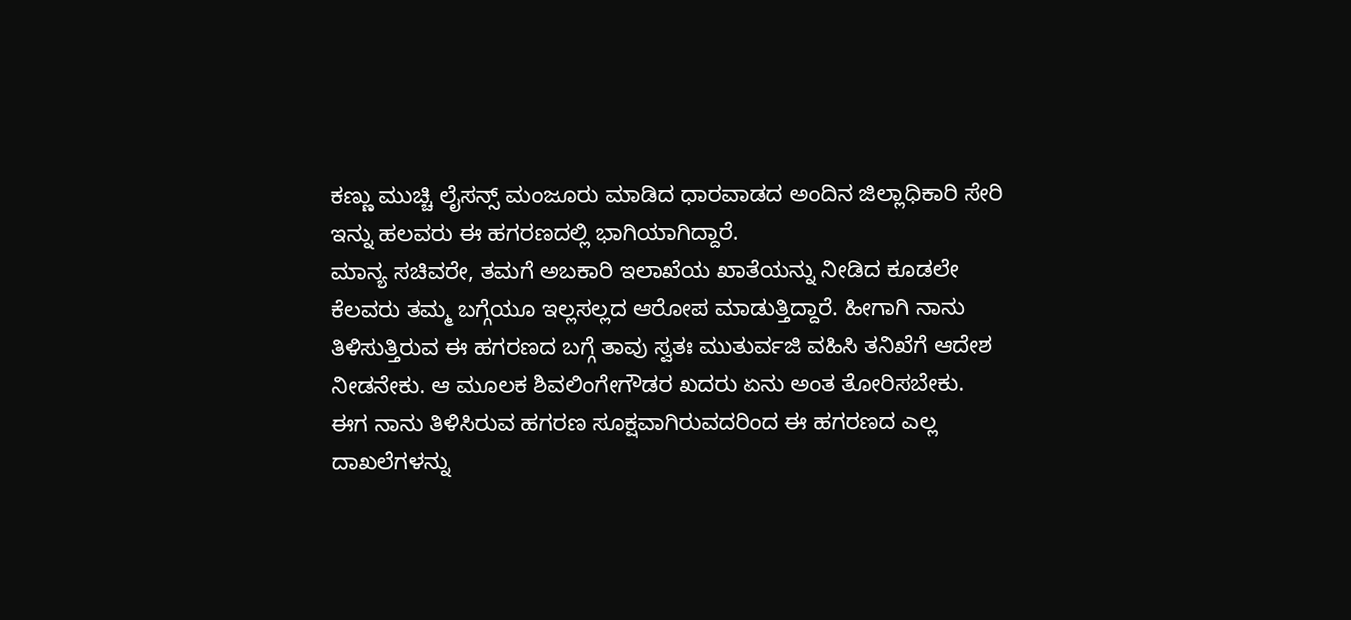ಕಣ್ಣು ಮುಚ್ಚಿ ಲೈಸನ್ಸ್ ಮಂಜೂರು ಮಾಡಿದ ಧಾರವಾಡದ ಅಂದಿನ ಜಿಲ್ಲಾಧಿಕಾರಿ ಸೇರಿ ಇನ್ನು ಹಲವರು ಈ ಹಗರಣದಲ್ಲಿ ಭಾಗಿಯಾಗಿದ್ದಾರೆ.
ಮಾನ್ಯ ಸಚಿವರೇ, ತಮಗೆ ಅಬಕಾರಿ ಇಲಾಖೆಯ ಖಾತೆಯನ್ನು ನೀಡಿದ ಕೂಡಲೇ ಕೆಲವರು ತಮ್ಮ ಬಗ್ಗೆಯೂ ಇಲ್ಲಸಲ್ಲದ ಆರೋಪ ಮಾಡುತ್ತಿದ್ದಾರೆ. ಹೀಗಾಗಿ ನಾನು ತಿಳಿಸುತ್ತಿರುವ ಈ ಹಗರಣದ ಬಗ್ಗೆ ತಾವು ಸ್ವತಃ ಮುತುರ್ವಜಿ ವಹಿಸಿ ತನಿಖೆಗೆ ಆದೇಶ ನೀಡನೇಕು. ಆ ಮೂಲಕ ಶಿವಲಿಂಗೇಗೌಡರ ಖದರು ಏನು ಅಂತ ತೋರಿಸಬೇಕು.
ಈಗ ನಾನು ತಿಳಿಸಿರುವ ಹಗರಣ ಸೂಕ್ಷವಾಗಿರುವದರಿಂದ ಈ ಹಗರಣದ ಎಲ್ಲ ದಾಖಲೆಗಳನ್ನು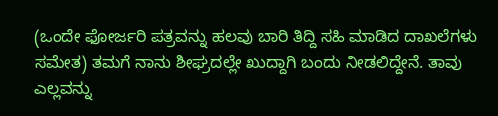(ಒಂದೇ ಫೋರ್ಜರಿ ಪತ್ರವನ್ನು ಹಲವು ಬಾರಿ ತಿದ್ದಿ ಸಹಿ ಮಾಡಿದ ದಾಖಲೆಗಳು ಸಮೇತ) ತಮಗೆ ನಾನು ಶೀಘ್ರದಲ್ಲೇ ಖುದ್ದಾಗಿ ಬಂದು ನೀಡಲಿದ್ದೇನೆ. ತಾವು ಎಲ್ಲವನ್ನು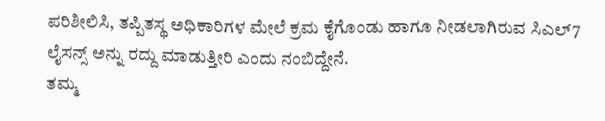ಪರಿಶೀಲಿಸಿ, ತಪ್ಪಿತಸ್ಥ ಅಧಿಕಾರಿಗಳ ಮೇಲೆ ಕ್ರಮ ಕೈಗೊಂಡು ಹಾಗೂ ನೀಡಲಾಗಿರುವ ಸಿಎಲ್7 ಲೈಸನ್ಸ್ ಅನ್ನು ರದ್ದು ಮಾಡುತ್ತೀರಿ ಎಂದು ನಂಬಿದ್ದೇನೆ.
ತಮ್ಮ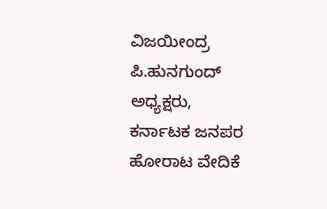ವಿಜಯೀಂದ್ರ ಪಿ.ಹುನಗುಂದ್
ಅಧ್ಯಕ್ಷರು,
ಕರ್ನಾಟಕ ಜನಪರ ಹೋರಾಟ ವೇದಿಕೆ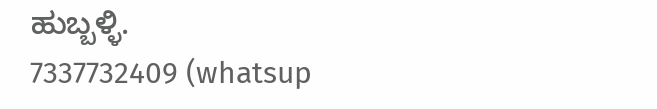ಹುಬ್ಬಳ್ಳಿ.
7337732409 (whatsup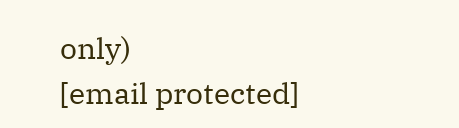only)
[email protected]